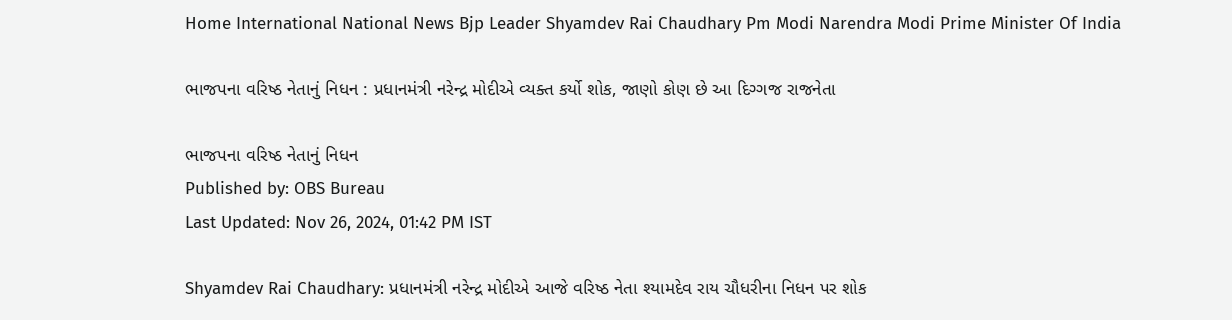Home International National News Bjp Leader Shyamdev Rai Chaudhary Pm Modi Narendra Modi Prime Minister Of India

ભાજપના વરિષ્ઠ નેતાનું નિધન : પ્રધાનમંત્રી નરેન્દ્ર મોદીએ વ્યક્ત કર્યો શોક, જાણો કોણ છે આ દિગ્ગજ રાજનેતા

ભાજપના વરિષ્ઠ નેતાનું નિધન
Published by: OBS Bureau
Last Updated: Nov 26, 2024, 01:42 PM IST

Shyamdev Rai Chaudhary: પ્રધાનમંત્રી નરેન્દ્ર મોદીએ આજે વરિષ્ઠ નેતા શ્યામદેવ રાય ચૌધરીના નિધન પર શોક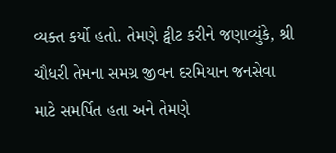વ્યક્ત કર્યો હતો. તેમણે ટ્વીટ કરીને જણાવ્યુંકે, શ્રી ચૌધરી તેમના સમગ્ર જીવન દરમિયાન જનસેવા માટે સમર્પિત હતા અને તેમણે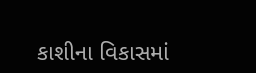કાશીના વિકાસમાં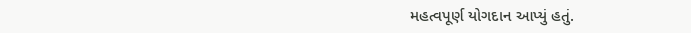મહત્વપૂર્ણ યોગદાન આપ્યું હતું.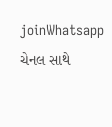joinWhatsapp ચેનલ સાથે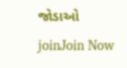જોડાઓ
joinJoin Now